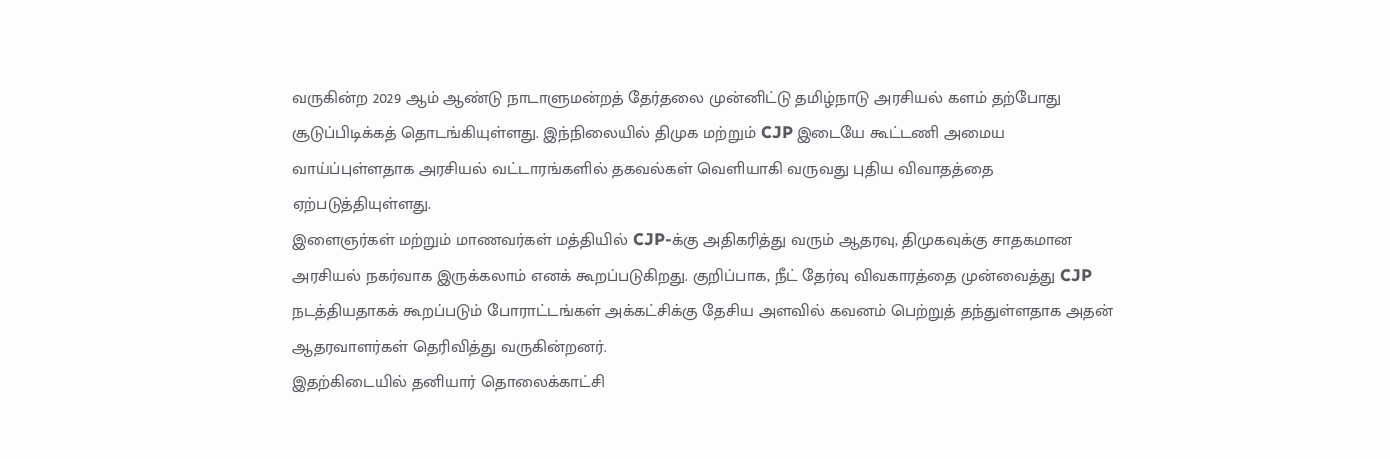வருகின்ற 2029 ஆம் ஆண்டு நாடாளுமன்றத் தேர்தலை முன்னிட்டு தமிழ்நாடு அரசியல் களம் தற்போது சூடுப்பிடிக்கத் தொடங்கியுள்ளது. இந்நிலையில் திமுக மற்றும் CJP இடையே கூட்டணி அமைய வாய்ப்புள்ளதாக அரசியல் வட்டாரங்களில் தகவல்கள் வெளியாகி வருவது புதிய விவாதத்தை ஏற்படுத்தியுள்ளது.
இளைஞர்கள் மற்றும் மாணவர்கள் மத்தியில் CJP-க்கு அதிகரித்து வரும் ஆதரவு, திமுகவுக்கு சாதகமான அரசியல் நகர்வாக இருக்கலாம் எனக் கூறப்படுகிறது. குறிப்பாக, நீட் தேர்வு விவகாரத்தை முன்வைத்து CJP நடத்தியதாகக் கூறப்படும் போராட்டங்கள் அக்கட்சிக்கு தேசிய அளவில் கவனம் பெற்றுத் தந்துள்ளதாக அதன் ஆதரவாளர்கள் தெரிவித்து வருகின்றனர்.
இதற்கிடையில் தனியார் தொலைக்காட்சி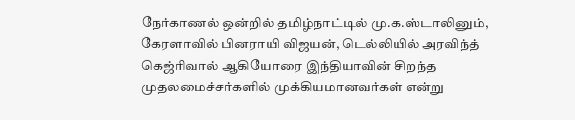நேர்காணல் ஒன்றில் தமிழ்நாட்டில் மு.க.ஸ்டாலினும், கேரளாவில் பினராயி விஜயன், டெல்லியில் அரவிந்த் கெஜ்ரிவால் ஆகியோரை இந்தியாவின் சிறந்த முதலமைச்சர்களில் முக்கியமானவர்கள் என்று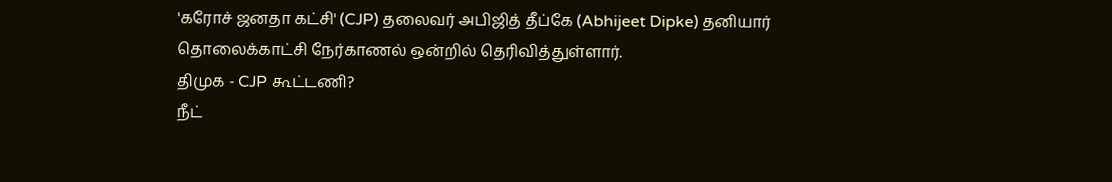'கரோச் ஜனதா கட்சி' (CJP) தலைவர் அபிஜித் தீப்கே (Abhijeet Dipke) தனியார் தொலைக்காட்சி நேர்காணல் ஒன்றில் தெரிவித்துள்ளார்.
திமுக - CJP கூட்டணி?
நீட்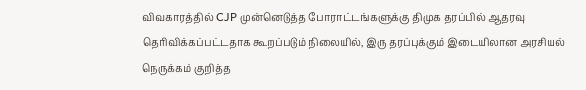விவகாரத்தில் CJP முன்னெடுத்த போராட்டங்களுக்கு திமுக தரப்பில் ஆதரவு தெரிவிக்கப்பட்டதாக கூறப்படும் நிலையில், இரு தரப்புக்கும் இடையிலான அரசியல் நெருக்கம் குறித்த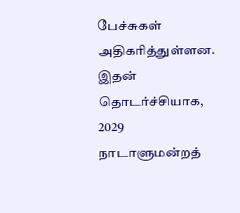பேச்சுகள் அதிகரித்துள்ளன.
இதன் தொடர்ச்சியாக, 2029 நாடாளுமன்றத்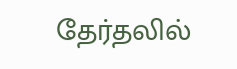தேர்தலில்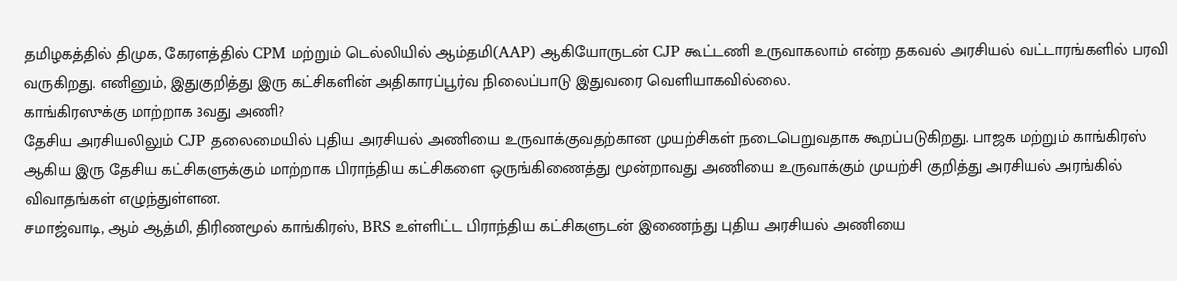தமிழகத்தில் திமுக, கேரளத்தில் CPM மற்றும் டெல்லியில் ஆம்தமி(AAP) ஆகியோருடன் CJP கூட்டணி உருவாகலாம் என்ற தகவல் அரசியல் வட்டாரங்களில் பரவி வருகிறது. எனினும், இதுகுறித்து இரு கட்சிகளின் அதிகாரப்பூர்வ நிலைப்பாடு இதுவரை வெளியாகவில்லை.
காங்கிரஸுக்கு மாற்றாக 3வது அணி?
தேசிய அரசியலிலும் CJP தலைமையில் புதிய அரசியல் அணியை உருவாக்குவதற்கான முயற்சிகள் நடைபெறுவதாக கூறப்படுகிறது. பாஜக மற்றும் காங்கிரஸ் ஆகிய இரு தேசிய கட்சிகளுக்கும் மாற்றாக பிராந்திய கட்சிகளை ஒருங்கிணைத்து மூன்றாவது அணியை உருவாக்கும் முயற்சி குறித்து அரசியல் அரங்கில் விவாதங்கள் எழுந்துள்ளன.
சமாஜ்வாடி, ஆம் ஆத்மி, திரிணமூல் காங்கிரஸ், BRS உள்ளிட்ட பிராந்திய கட்சிகளுடன் இணைந்து புதிய அரசியல் அணியை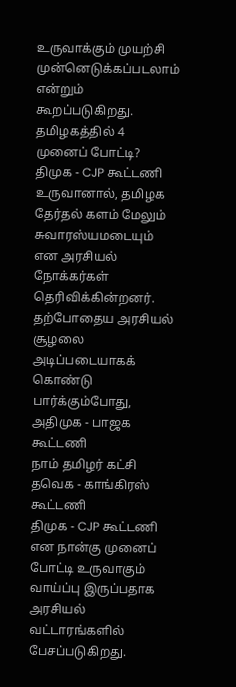உருவாக்கும் முயற்சி முன்னெடுக்கப்படலாம் என்றும் கூறப்படுகிறது.
தமிழகத்தில் 4 முனைப் போட்டி?
திமுக - CJP கூட்டணி உருவானால், தமிழக தேர்தல் களம் மேலும் சுவாரஸ்யமடையும் என அரசியல் நோக்கர்கள் தெரிவிக்கின்றனர்.
தற்போதைய அரசியல் சூழலை அடிப்படையாகக் கொண்டு பார்க்கும்போது,
அதிமுக - பாஜக கூட்டணி
நாம் தமிழர் கட்சி
தவெக - காங்கிரஸ் கூட்டணி
திமுக - CJP கூட்டணி
என நான்கு முனைப் போட்டி உருவாகும் வாய்ப்பு இருப்பதாக அரசியல் வட்டாரங்களில் பேசப்படுகிறது.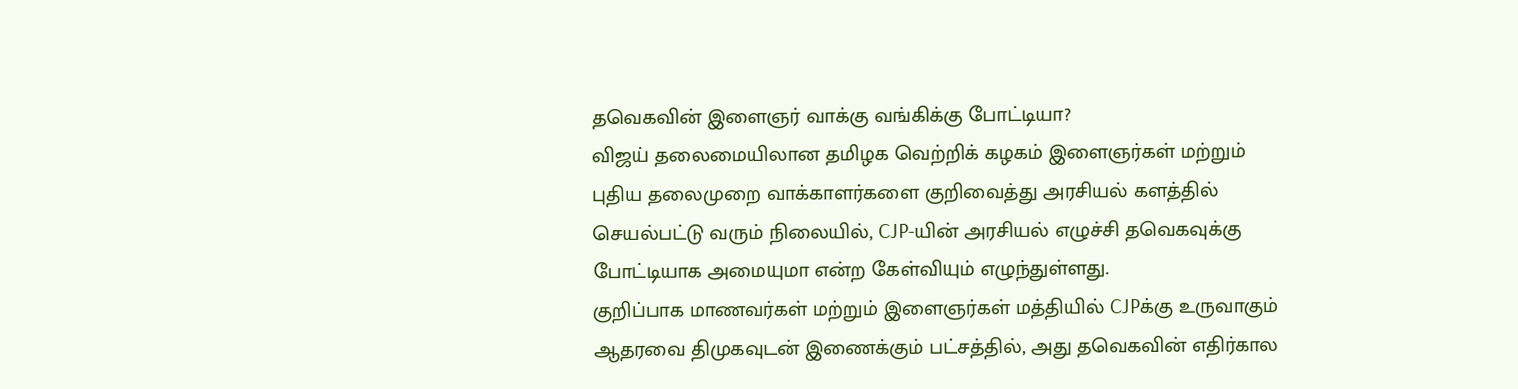தவெகவின் இளைஞர் வாக்கு வங்கிக்கு போட்டியா?
விஜய் தலைமையிலான தமிழக வெற்றிக் கழகம் இளைஞர்கள் மற்றும் புதிய தலைமுறை வாக்காளர்களை குறிவைத்து அரசியல் களத்தில் செயல்பட்டு வரும் நிலையில், CJP-யின் அரசியல் எழுச்சி தவெகவுக்கு போட்டியாக அமையுமா என்ற கேள்வியும் எழுந்துள்ளது.
குறிப்பாக மாணவர்கள் மற்றும் இளைஞர்கள் மத்தியில் CJPக்கு உருவாகும் ஆதரவை திமுகவுடன் இணைக்கும் பட்சத்தில், அது தவெகவின் எதிர்கால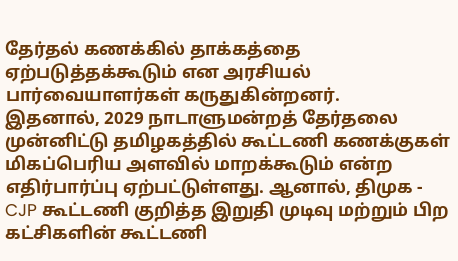தேர்தல் கணக்கில் தாக்கத்தை ஏற்படுத்தக்கூடும் என அரசியல் பார்வையாளர்கள் கருதுகின்றனர்.
இதனால், 2029 நாடாளுமன்றத் தேர்தலை முன்னிட்டு தமிழகத்தில் கூட்டணி கணக்குகள் மிகப்பெரிய அளவில் மாறக்கூடும் என்ற எதிர்பார்ப்பு ஏற்பட்டுள்ளது. ஆனால், திமுக - CJP கூட்டணி குறித்த இறுதி முடிவு மற்றும் பிற கட்சிகளின் கூட்டணி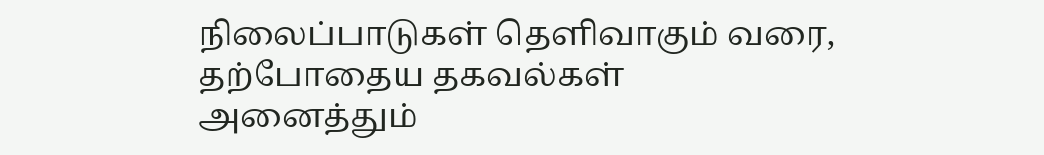நிலைப்பாடுகள் தெளிவாகும் வரை, தற்போதைய தகவல்கள் அனைத்தும்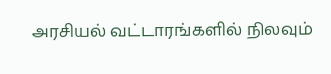அரசியல் வட்டாரங்களில் நிலவும்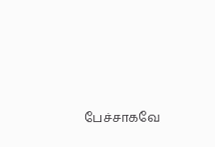பேச்சாகவே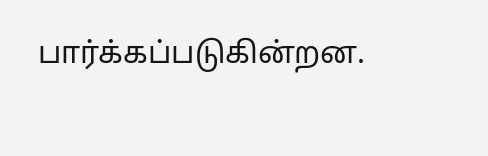பார்க்கப்படுகின்றன.